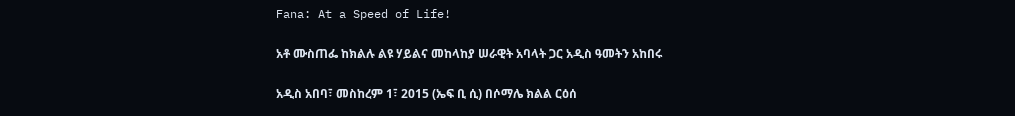Fana: At a Speed of Life!

አቶ ሙስጠፌ ከክልሉ ልዩ ሃይልና መከላከያ ሠራዊት አባላት ጋር አዲስ ዓመትን አከበሩ

አዲስ አበባ፣ መስከረም 1፣ 2015 (ኤፍ ቢ ሲ) በሶማሌ ክልል ርዕሰ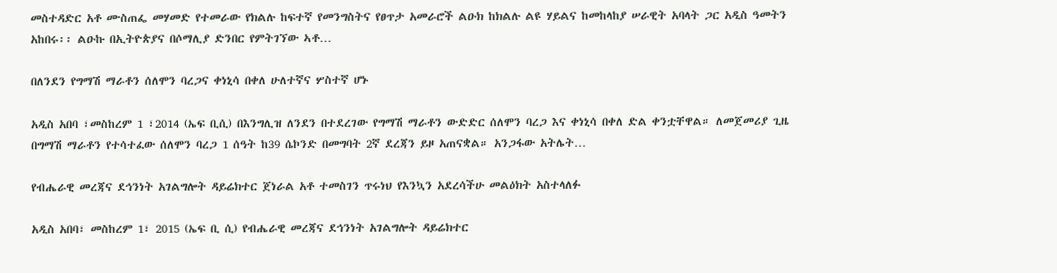መስተዳድር አቶ ሙስጠፌ መሃመድ የተመራው የክልሉ ከፍተኛ የመንግስትና የፀጥታ አመራሮች ልዑክ ከክልሉ ልዩ ሃይልና ከመከላከያ ሠራዊት አባላት ጋር አዲስ ዓመትን አከበሩ፡፡ ልዑኩ በኢትዮጵያና በሶማሊያ ድንበር የምትገኘው ኣቶ…

በለንደን የግማሽ ማራቶን ሰለሞን ባረጋና ቀነኒሳ በቀለ ሁለተኛና ሦስተኛ ሆኑ

አዲስ አበባ ፣መስከረም 1 ፣2014 (ኤፍ ቢሲ) በእንግሊዝ ለንደን በተደረገው የግማሽ ማራቶን ውድድር ሰለሞን ባረጋ እና ቀነኒሳ በቀለ ድል ቀንቷቸዋል። ለመጀመሪያ ጊዜ በግማሽ ማራቶን የተሳተፈው ሰለሞን ባረጋ 1 ሰዓት ከ39 ሴኮንድ በመግባት 2ኛ ደረጃን ይዞ አጠናቋል። አንጋፋው አትሌት…

የብሔራዊ መረጃና ደኅንነት አገልግሎት ዳይሬክተር ጀነራል አቶ ተመስገን ጥሩነህ የእንኳን አደረሳችሁ መልዕክት አስተላለፉ

አዲስ አበባ፣ መስከረም 1፣ 2015 (ኤፍ ቢ ሲ) የብሔራዊ መረጃና ደኅንነት አገልግሎት ዳይሬክተር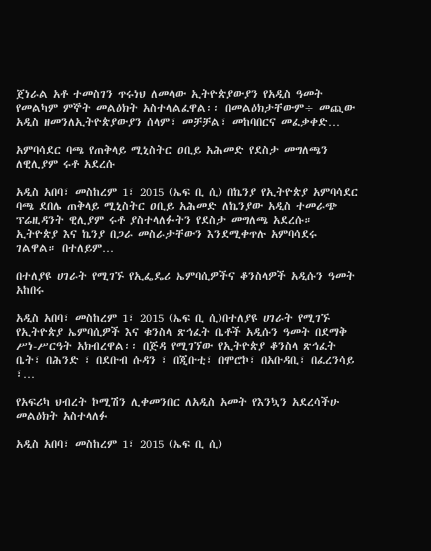ጀነራል አቶ ተመስገን ጥሩነህ ለመላው ኢትዮጵያውያን የአዲስ ዓመት የመልካም ምኞት መልዕክት አስተላልፈዋል፡፡ በመልዕክታቸውም÷ መጪው አዲስ ዘመንለኢትዮጵያውያን ሰላም፣ መቻቻል፣ መከባበርና መፈቃቀድ…

አምባሳደር ባጫ የጠቅላይ ሚኒስትር ዐቢይ አሕመድ የደስታ መግለጫን ለዊሊያም ሩቶ አደረሱ

አዲስ አበባ፣ መስከረም 1፣ 2015 (ኤፍ ቢ ሲ) በኬንያ የኢትዮጵያ አምባሳደር ባጫ ደበሌ ጠቅላይ ሚኒስትር ዐቢይ አሕመድ ለኬንያው አዲስ ተመራጭ ፕሬዚዳንት ዊሊያም ሩቶ ያስተላለፉትን የደስታ መግለጫ አደረሱ። ኢትዮጵያ እና ኬንያ በጋራ መስራታቸውን እንደሚቀጥሉ አምባሳደሩ ገልዋል። በተለይም…

በተለያዩ ሀገራት የሚገኙ የኢፌዴሪ ኤምባሲዎችና ቆንስላዎች አዲሱን ዓመት አከበሩ

አዲስ አበባ፣ መስከረም 1፣ 2015 (ኤፍ ቢ ሲ)በተለያዩ ሀገራት የሚገኙ የኢትዮጵያ ኤምባሲዎች እና ቁንስላ ጽኅፈት ቤቶች አዲሱን ዓመት በደማቅ ሥነ-ሥርዓት አክብረዋል፡፡ በጅዳ የሚገኘው የኢትዮጵያ ቆንስላ ጽኅፈት ቤት፣ በሕንድ ፣ በደቡብ ሱዳን ፣ በጂቡቲ፣ በሞሮኮ፣ በአቡዳቢ፣ በፈረንሳይ ፣…

የአፍሪካ ህብረት ኮሚሽን ሊቀመንበር ለአዲስ አመት የእንኳን አደረሳችሁ መልዕክት አስተላለፉ

አዲስ አበባ፣ መስከረም 1፣ 2015 (ኤፍ ቢ ሲ)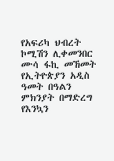የአፍሪካ ህብረት ኮሚሽን ሊቀመንበር ሙሳ ፋኪ መኸመት የኢትዮጵያን አዲስ ዓመት በዓልን ምክንያት በማድረግ የእንኳን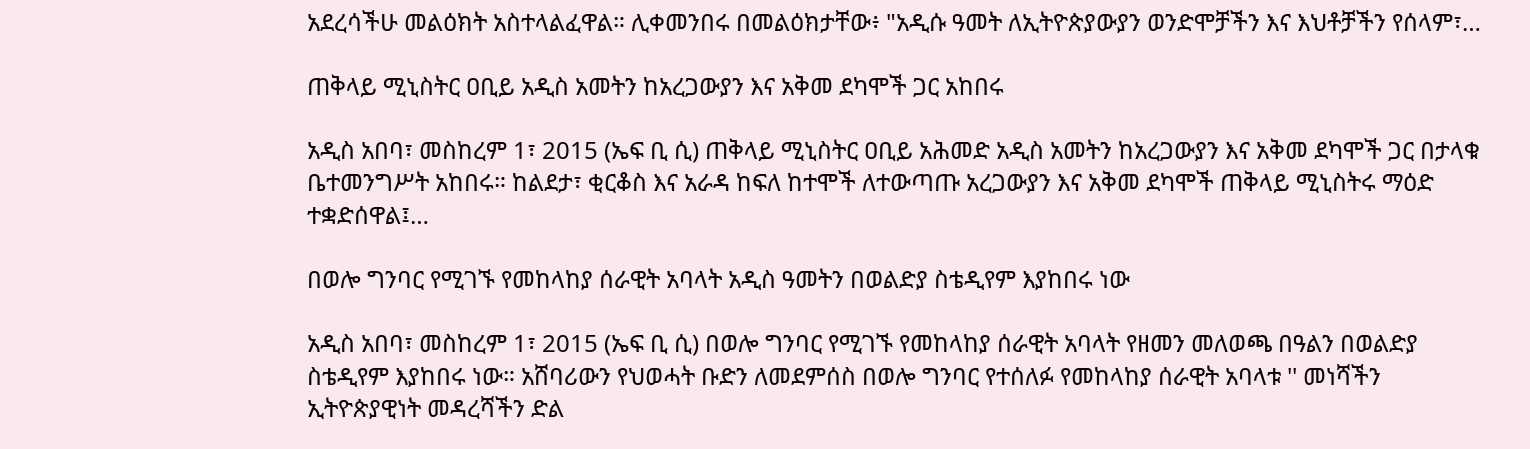አደረሳችሁ መልዕክት አስተላልፈዋል። ሊቀመንበሩ በመልዕክታቸው፥ "አዲሱ ዓመት ለኢትዮጵያውያን ወንድሞቻችን እና እህቶቻችን የሰላም፣…

ጠቅላይ ሚኒስትር ዐቢይ አዲስ አመትን ከአረጋውያን እና አቅመ ደካሞች ጋር አከበሩ

አዲስ አበባ፣ መስከረም 1፣ 2015 (ኤፍ ቢ ሲ) ጠቅላይ ሚኒስትር ዐቢይ አሕመድ አዲስ አመትን ከአረጋውያን እና አቅመ ደካሞች ጋር በታላቁ ቤተመንግሥት አከበሩ። ከልደታ፣ ቂርቆስ እና አራዳ ከፍለ ከተሞች ለተውጣጡ አረጋውያን እና አቅመ ደካሞች ጠቅላይ ሚኒስትሩ ማዕድ ተቋድሰዋል፤…

በወሎ ግንባር የሚገኙ የመከላከያ ሰራዊት አባላት አዲስ ዓመትን በወልድያ ስቴዲየም እያከበሩ ነው

አዲስ አበባ፣ መስከረም 1፣ 2015 (ኤፍ ቢ ሲ) በወሎ ግንባር የሚገኙ የመከላከያ ሰራዊት አባላት የዘመን መለወጫ በዓልን በወልድያ ስቴዲየም እያከበሩ ነው። አሸባሪውን የህወሓት ቡድን ለመደምሰስ በወሎ ግንባር የተሰለፉ የመከላከያ ሰራዊት አባላቱ '' መነሻችን ኢትዮጵያዊነት መዳረሻችን ድል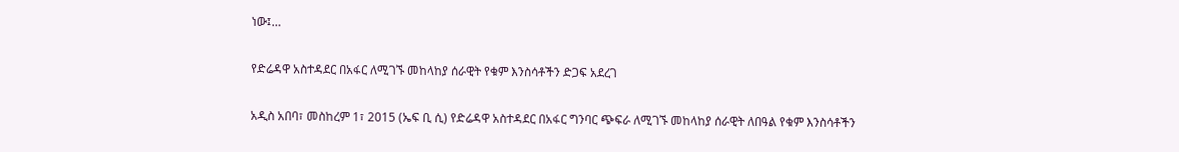ነው፤…

የድሬዳዋ አስተዳደር በአፋር ለሚገኙ መከላከያ ሰራዊት የቁም እንስሳቶችን ድጋፍ አደረገ

አዲስ አበባ፣ መስከረም 1፣ 2015 (ኤፍ ቢ ሲ) የድሬዳዋ አስተዳደር በአፋር ግንባር ጭፍራ ለሚገኙ መከላከያ ሰራዊት ለበዓል የቁም እንስሳቶችን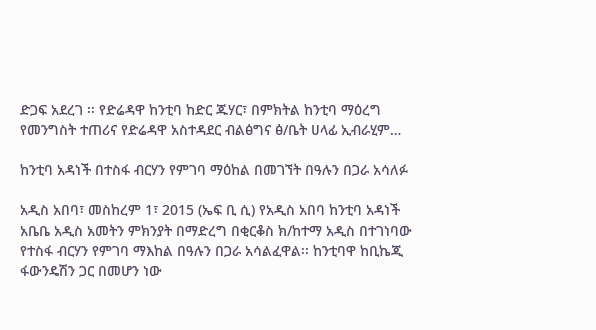ድጋፍ አደረገ ፡፡ የድሬዳዋ ከንቲባ ከድር ጁሃር፣ በምክትል ከንቲባ ማዕረግ የመንግስት ተጠሪና የድሬዳዋ አስተዳደር ብልፅግና ፅ/ቤት ሀላፊ ኢብራሂም…

ከንቲባ አዳነች በተስፋ ብርሃን የምገባ ማዕከል በመገኘት በዓሉን በጋራ አሳለፉ

አዲስ አበባ፣ መስከረም 1፣ 2015 (ኤፍ ቢ ሲ) የአዲስ አበባ ከንቲባ አዳነች አቤቤ አዲስ አመትን ምክንያት በማድረግ በቂርቆስ ክ/ከተማ አዲስ በተገነባው የተስፋ ብርሃን የምገባ ማእከል በዓሉን በጋራ አሳልፈዋል፡፡ ከንቲባዋ ከቢኬጂ ፋውንዴሽን ጋር በመሆን ነው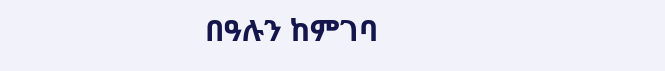በዓሉን ከምገባ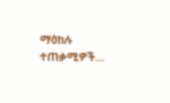ማዕከሉ ተጠቃሚዎች…